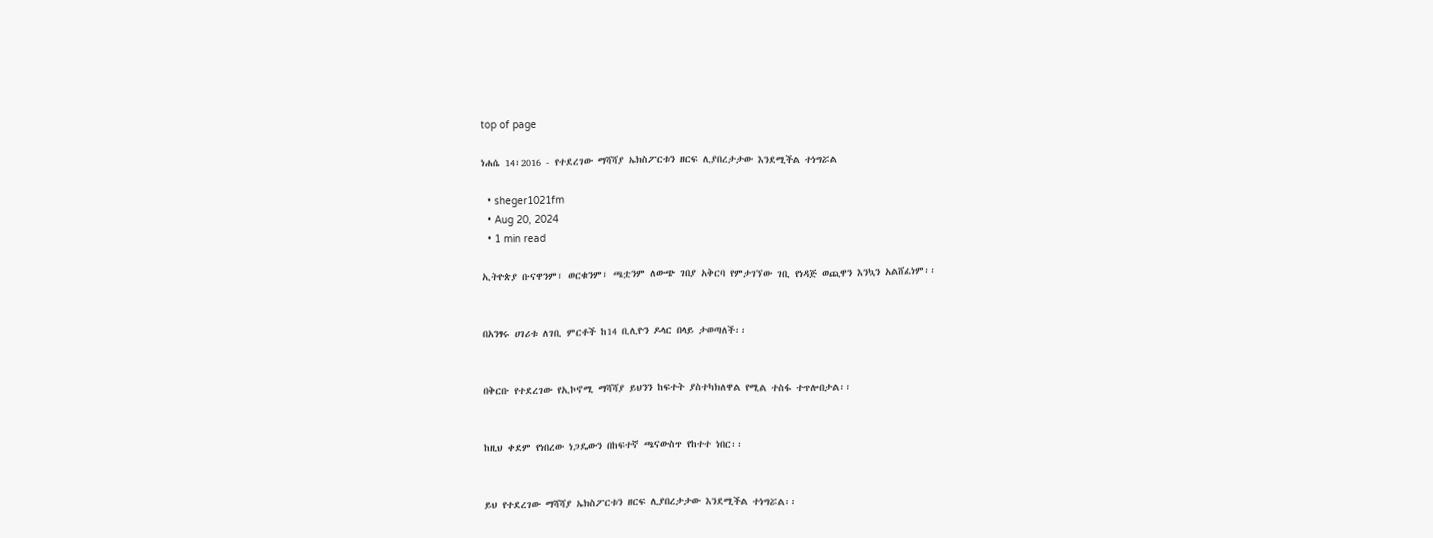top of page

ነሐሴ 14፣2016 - የተደረገው ማሻሻያ ኤክስፖርቱን ዘርፍ ሊያበረታታው እንደሚችል ተነግሯል

  • sheger1021fm
  • Aug 20, 2024
  • 1 min read

ኢትዮጵያ ቡናዋንም፣ ወርቁንም፣ ጫቷንም ለውጭ ገበያ አቅርባ የምታገኘው ገቢ የነዳጅ ወጪዋን እንኳን አልሸፈነም፡፡


በአንፃሩ ሀገሪቱ ለገቢ ምርቶች ከ14 ቢሊዮን ዶላር በላይ ታወጣለች፡፡


በቅርቡ የተደረገው የኢኮኖሚ ማሻሻያ ይህንን ከፍተት ያስተካክለዋል የሚል ተስፋ ተጥሎበታል፡፡


ከዚህ ቀደም የነበረው ነጋዴውን በከፍተኛ ጫናውስጥ የከተተ ነበር፡፡


ይህ የተደረገው ማሻሻያ ኤክስፖርቱን ዘርፍ ሊያበረታታው እንደሚችል ተነግሯል፡፡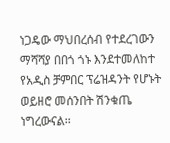ነጋዴው ማህበረሰብ የተደረገውን ማሻሻያ በበጎ ጎኑ እንደተመለከተ የአዲስ ቻምበር ፕሬዝዳንት የሆኑት ወይዘሮ መሰንበት ሽንቁጤ ነግረውናል፡፡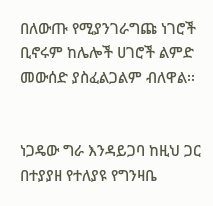በለውጡ የሚያንገራግጩ ነገሮች ቢኖሩም ከሌሎች ሀገሮች ልምድ መውሰድ ያስፈልጋልም ብለዋል፡፡


ነጋዴው ግራ እንዳይጋባ ከዚህ ጋር በተያያዘ የተለያዩ የግንዛቤ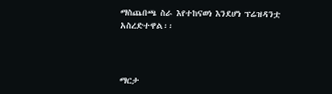ማስጨበጫ ስራ እየተከናወነ እንደሆነ ፕሬዝዳንቷ አስረድተዋል፡፡



ማርታ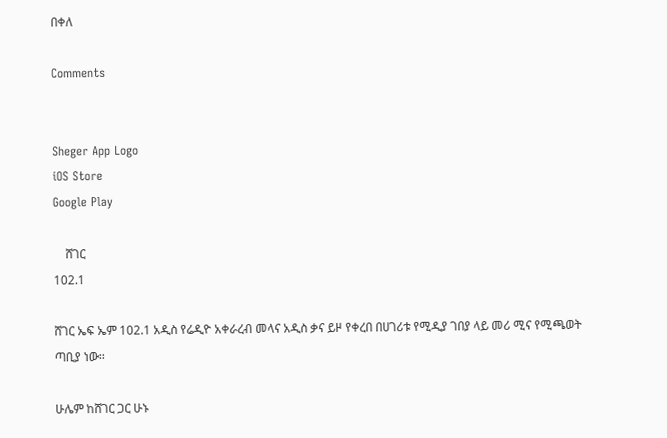በቀለ

Comments


Sheger App Logo
iOS Store
Google Play

    ሸገር
102.1

ሸገር ኤፍ ኤም 102.1 አዲስ የሬዲዮ አቀራረብ መላና አዲስ ቃና ይዞ የቀረበ በሀገሪቱ የሚዲያ ገበያ ላይ መሪ ሚና የሚጫወት ጣቢያ ነው፡፡

ሁሌም ከሸገር ጋር ሁኑ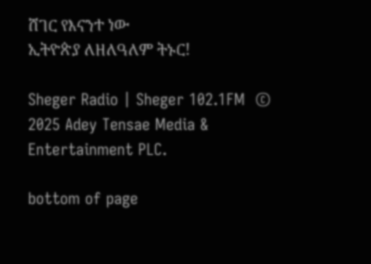ሸገር የእናንተ ነው
ኢትዮጵያ ለዘለዓለም ትኑር!

Sheger Radio | Sheger 102.1FM  © 2025 Adey Tensae Media & Entertainment PLC.

bottom of page